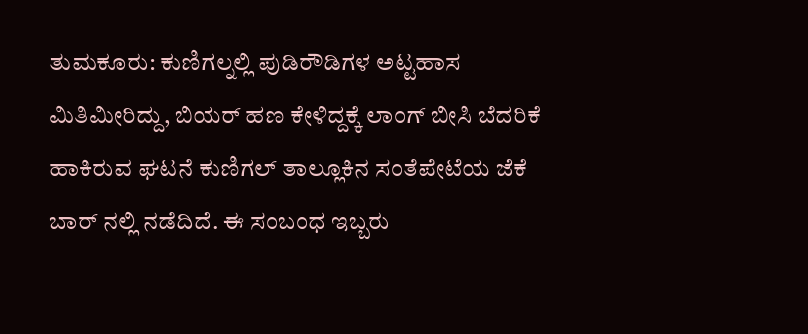ತುಮಕೂರು: ಕುಣಿಗಲ್ನಲ್ಲಿ ಪುಡಿರೌಡಿಗಳ ಅಟ್ಟಹಾಸ ಮಿತಿಮೀರಿದ್ದು, ಬಿಯರ್ ಹಣ ಕೇಳಿದ್ದಕ್ಕೆ ಲಾಂಗ್ ಬೀಸಿ ಬೆದರಿಕೆ ಹಾಕಿರುವ ಘಟನೆ ಕುಣಿಗಲ್ ತಾಲ್ಲೂಕಿನ ಸಂತೆಪೇಟೆಯ ಜೆಕೆ ಬಾರ್ ನಲ್ಲಿ ನಡೆದಿದೆ. ಈ ಸಂಬಂಧ ಇಬ್ಬರು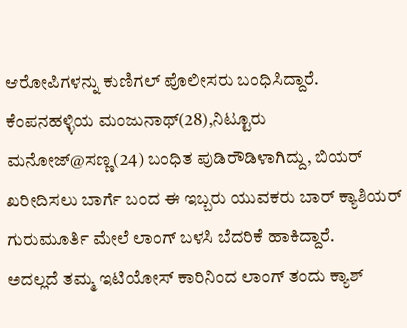ಆರೋಪಿಗಳನ್ನು ಕುಣಿಗಲ್ ಪೊಲೀಸರು ಬಂಧಿಸಿದ್ದಾರೆ.
ಕೆಂಪನಹಳ್ಳಿಯ ಮಂಜುನಾಥ್(28),ನಿಟ್ಟೂರು ಮನೋಜ್@ಸಣ್ಣ(24) ಬಂಧಿತ ಪುಡಿರೌಡಿಳಾಗಿದ್ದು, ಬಿಯರ್ ಖರೀದಿಸಲು ಬಾರ್ಗೆ ಬಂದ ಈ ಇಬ್ಬರು ಯುವಕರು ಬಾರ್ ಕ್ಯಾಶಿಯರ್ ಗುರುಮೂರ್ತಿ ಮೇಲೆ ಲಾಂಗ್ ಬಳಸಿ ಬೆದರಿಕೆ ಹಾಕಿದ್ದಾರೆ.
ಅದಲ್ಲದೆ ತಮ್ಮ ಇಟಿಯೋಸ್ ಕಾರಿನಿಂದ ಲಾಂಗ್ ತಂದು ಕ್ಯಾಶ್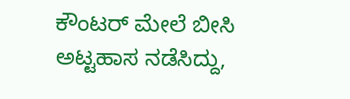ಕೌಂಟರ್ ಮೇಲೆ ಬೀಸಿ ಅಟ್ಟಹಾಸ ನಡೆಸಿದ್ದು,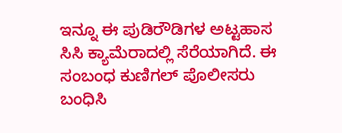ಇನ್ನೂ ಈ ಪುಡಿರೌಡಿಗಳ ಅಟ್ಟಹಾಸ ಸಿಸಿ ಕ್ಯಾಮೆರಾದಲ್ಲಿ ಸೆರೆಯಾಗಿದೆ. ಈ ಸಂಬಂಧ ಕುಣಿಗಲ್ ಪೊಲೀಸರು ಬಂಧಿಸಿ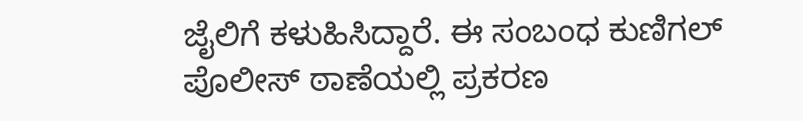ಜೈಲಿಗೆ ಕಳುಹಿಸಿದ್ದಾರೆ. ಈ ಸಂಬಂಧ ಕುಣಿಗಲ್ ಪೊಲೀಸ್ ಠಾಣೆಯಲ್ಲಿ ಪ್ರಕರಣ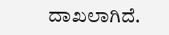ದಾಖಲಾಗಿದೆ.